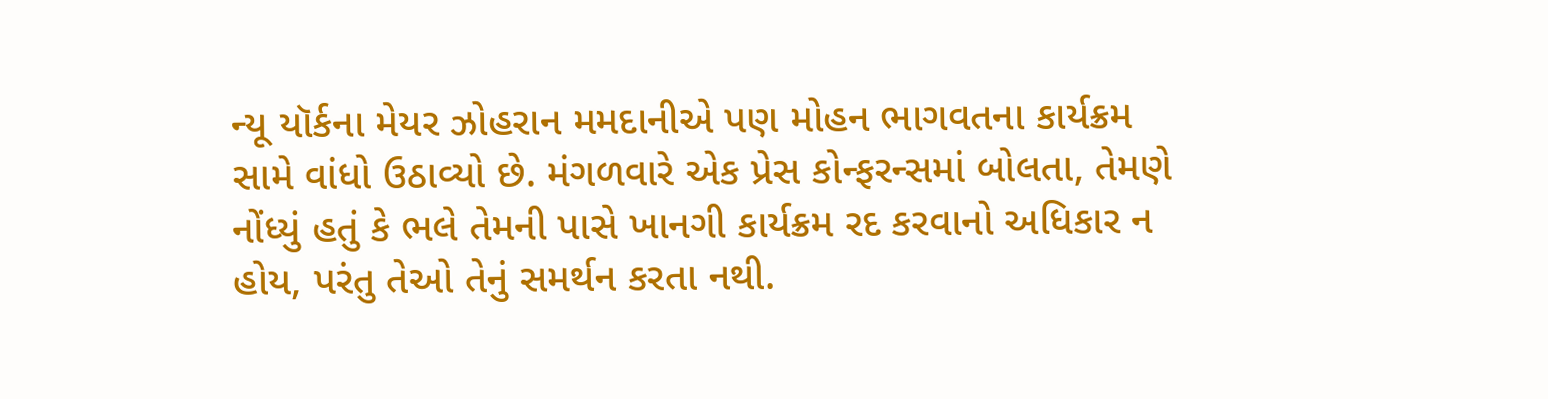ન્યૂ યૉર્કના મેયર ઝોહરાન મમદાનીએ પણ મોહન ભાગવતના કાર્યક્રમ સામે વાંધો ઉઠાવ્યો છે. મંગળવારે એક પ્રેસ કોન્ફરન્સમાં બોલતા, તેમણે નોંધ્યું હતું કે ભલે તેમની પાસે ખાનગી કાર્યક્રમ રદ કરવાનો અધિકાર ન હોય, પરંતુ તેઓ તેનું સમર્થન કરતા નથી.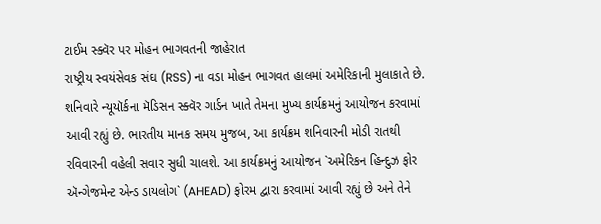ટાઈમ સ્ક્વૅર પર મોહન ભાગવતની જાહેરાત
રાષ્ટ્રીય સ્વયંસેવક સંઘ (RSS) ના વડા મોહન ભાગવત હાલમાં અમેરિકાની મુલાકાતે છે. શનિવારે ન્યૂયૉર્કના મૅડિસન સ્ક્વૅર ગાર્ડન ખાતે તેમના મુખ્ય કાર્યક્રમનું આયોજન કરવામાં આવી રહ્યું છે. ભારતીય માનક સમય મુજબ, આ કાર્યક્રમ શનિવારની મોડી રાતથી રવિવારની વહેલી સવાર સુધી ચાલશે. આ કાર્યક્રમનું આયોજન `અમેરિકન હિન્દુઝ ફોર ઍન્ગેજમેન્ટ એન્ડ ડાયલોગ` (AHEAD) ફોરમ દ્વારા કરવામાં આવી રહ્યું છે અને તેને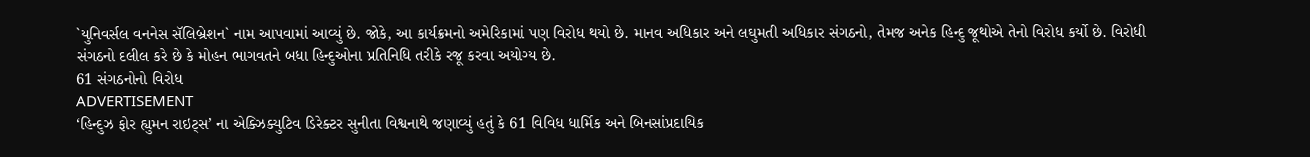`યુનિવર્સલ વનનેસ સૅલિબ્રેશન` નામ આપવામાં આવ્યું છે. જોકે, આ કાર્યક્રમનો અમેરિકામાં પણ વિરોધ થયો છે. માનવ અધિકાર અને લઘુમતી અધિકાર સંગઠનો, તેમજ અનેક હિન્દુ જૂથોએ તેનો વિરોધ કર્યો છે. વિરોધી સંગઠનો દલીલ કરે છે કે મોહન ભાગવતને બધા હિન્દુઓના પ્રતિનિધિ તરીકે રજૂ કરવા અયોગ્ય છે.
61 સંગઠનોનો વિરોધ
ADVERTISEMENT
‘હિન્દુઝ ફોર હ્યુમન રાઇટ્સ’ ના એક્ઝિક્યુટિવ ડિરેક્ટર સુનીતા વિશ્વનાથે જણાવ્યું હતું કે 61 વિવિધ ધાર્મિક અને બિનસાંપ્રદાયિક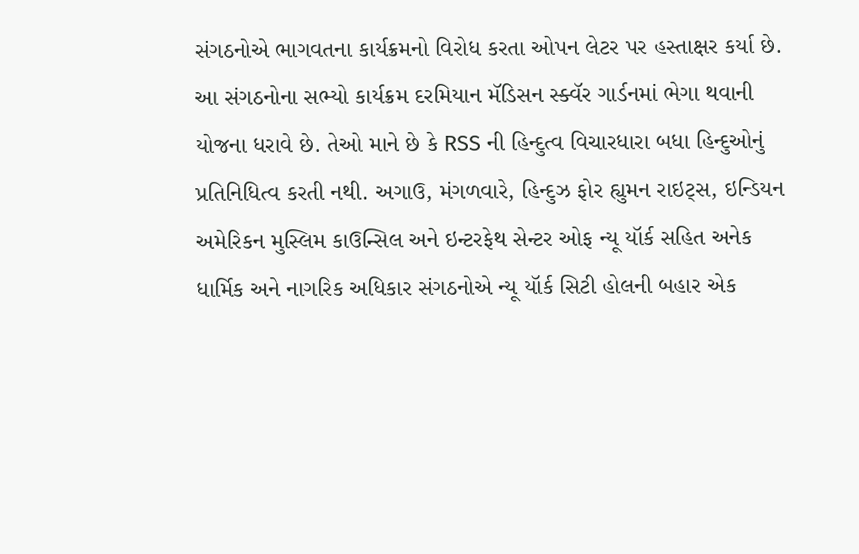સંગઠનોએ ભાગવતના કાર્યક્રમનો વિરોધ કરતા ઓપન લેટર પર હસ્તાક્ષર કર્યા છે. આ સંગઠનોના સભ્યો કાર્યક્રમ દરમિયાન મૅડિસન સ્ક્વૅર ગાર્ડનમાં ભેગા થવાની યોજના ધરાવે છે. તેઓ માને છે કે RSS ની હિન્દુત્વ વિચારધારા બધા હિન્દુઓનું પ્રતિનિધિત્વ કરતી નથી. અગાઉ, મંગળવારે, હિન્દુઝ ફોર હ્યુમન રાઇટ્સ, ઇન્ડિયન અમેરિકન મુસ્લિમ કાઉન્સિલ અને ઇન્ટરફેથ સેન્ટર ઓફ ન્યૂ યૉર્ક સહિત અનેક ધાર્મિક અને નાગરિક અધિકાર સંગઠનોએ ન્યૂ યૉર્ક સિટી હોલની બહાર એક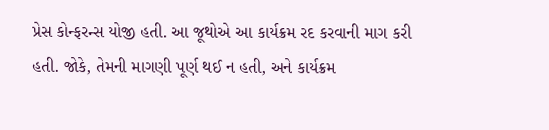પ્રેસ કોન્ફરન્સ યોજી હતી. આ જૂથોએ આ કાર્યક્રમ રદ કરવાની માગ કરી હતી. જોકે, તેમની માગણી પૂર્ણ થઈ ન હતી, અને કાર્યક્રમ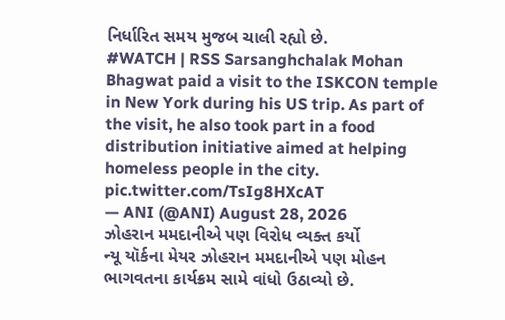નિર્ધારિત સમય મુજબ ચાલી રહ્યો છે.
#WATCH | RSS Sarsanghchalak Mohan Bhagwat paid a visit to the ISKCON temple in New York during his US trip. As part of the visit, he also took part in a food distribution initiative aimed at helping homeless people in the city. pic.twitter.com/TsIg8HXcAT
— ANI (@ANI) August 28, 2026
ઝોહરાન મમદાનીએ પણ વિરોધ વ્યક્ત કર્યો
ન્યૂ યૉર્કના મેયર ઝોહરાન મમદાનીએ પણ મોહન ભાગવતના કાર્યક્રમ સામે વાંધો ઉઠાવ્યો છે.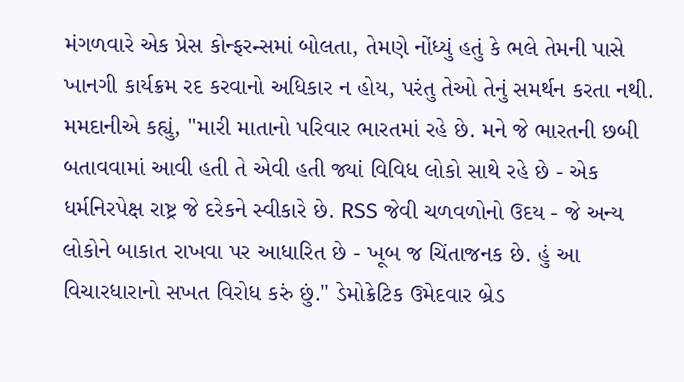મંગળવારે એક પ્રેસ કોન્ફરન્સમાં બોલતા, તેમણે નોંધ્યું હતું કે ભલે તેમની પાસે ખાનગી કાર્યક્રમ રદ કરવાનો અધિકાર ન હોય, પરંતુ તેઓ તેનું સમર્થન કરતા નથી. મમદાનીએ કહ્યું, "મારી માતાનો પરિવાર ભારતમાં રહે છે. મને જે ભારતની છબી બતાવવામાં આવી હતી તે એવી હતી જ્યાં વિવિધ લોકો સાથે રહે છે - એક ધર્મનિરપેક્ષ રાષ્ટ્ર જે દરેકને સ્વીકારે છે. RSS જેવી ચળવળોનો ઉદય - જે અન્ય લોકોને બાકાત રાખવા પર આધારિત છે - ખૂબ જ ચિંતાજનક છે. હું આ વિચારધારાનો સખત વિરોધ કરું છું." ડેમોક્રેટિક ઉમેદવાર બ્રેડ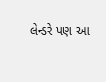લેન્ડરે પણ આ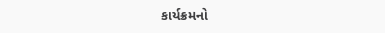કાર્યક્રમનો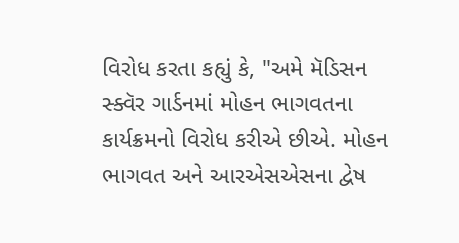વિરોધ કરતા કહ્યું કે, "અમે મૅડિસન સ્ક્વૅર ગાર્ડનમાં મોહન ભાગવતના કાર્યક્રમનો વિરોધ કરીએ છીએ. મોહન ભાગવત અને આરએસએસના દ્વેષ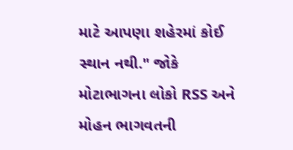માટે આપણા શહેરમાં કોઈ સ્થાન નથી." જોકે મોટાભાગના લોકો RSS અને મોહન ભાગવતની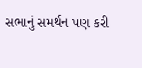સભાનું સમર્થન પણ કરી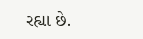રહ્યા છે.